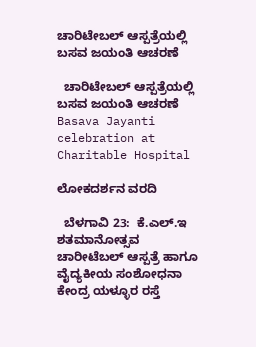ಚಾರಿಟೇಬಲ್ ಆಸ್ಪತ್ರೆಯಲ್ಲಿ ಬಸವ ಜಯಂತಿ ಆಚರಣೆ

  ಚಾರಿಟೇಬಲ್ ಆಸ್ಪತ್ರೆಯಲ್ಲಿ ಬಸವ ಜಯಂತಿ ಆಚರಣೆ Basava Jayanti celebration at Charitable Hospital

ಲೋಕದರ್ಶನ ವರದಿ

  ಬೆಳಗಾವಿ 23:  ಕೆ.ಎಲ್‌.ಇ ಶತಮಾನೋತ್ಸವ ಚಾರೀಟೆಬಲ್ ಆಸ್ಪತ್ರೆ ಹಾಗೂ ವೈದ್ಯಕೀಯ ಸಂಶೋಧನಾ ಕೇಂದ್ರ ಯಳ್ಳೂರ ರಸ್ತೆ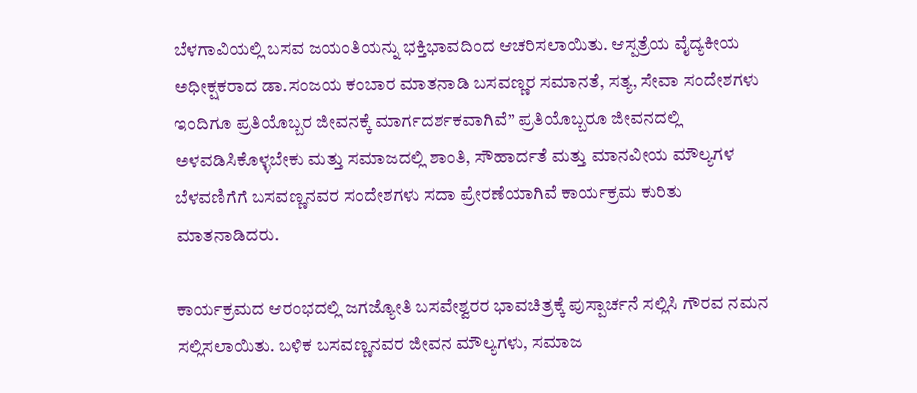ಬೆಳಗಾವಿಯಲ್ಲಿ ಬಸವ ಜಯಂತಿಯನ್ನು ಭಕ್ತಿಭಾವದಿಂದ ಆಚರಿಸಲಾಯಿತು. ಆಸ್ಪತ್ರೆಯ ವೈದ್ಯಕೀಯ ಅಧೀಕ್ಷಕರಾದ ಡಾ.ಸಂಜಯ ಕಂಬಾರ ಮಾತನಾಡಿ ಬಸವಣ್ಣರ ಸಮಾನತೆ, ಸತ್ಯ, ಸೇವಾ ಸಂದೇಶಗಳು ಇಂದಿಗೂ ಪ್ರತಿಯೊಬ್ಬರ ಜೀವನಕ್ಕೆ ಮಾರ್ಗದರ್ಶಕವಾಗಿವೆ” ಪ್ರತಿಯೊಬ್ಬರೂ ಜೀವನದಲ್ಲಿ ಅಳವಡಿಸಿಕೊಳ್ಳಬೇಕು ಮತ್ತು ಸಮಾಜದಲ್ಲಿ ಶಾಂತಿ, ಸೌಹಾರ್ದತೆ ಮತ್ತು ಮಾನವೀಯ ಮೌಲ್ಯಗಳ ಬೆಳವಣಿಗೆಗೆ ಬಸವಣ್ಣನವರ ಸಂದೇಶಗಳು ಸದಾ ಪ್ರೇರಣೆಯಾಗಿವೆ ಕಾರ್ಯಕ್ರಮ ಕುರಿತು ಮಾತನಾಡಿದರು.

ಕಾರ್ಯಕ್ರಮದ ಆರಂಭದಲ್ಲಿ ಜಗಜ್ಯೋತಿ ಬಸವೇಶ್ವರರ ಭಾವಚಿತ್ರಕ್ಕೆ ಪುಸ್ಪಾರ್ಚನೆ ಸಲ್ಲಿಸಿ ಗೌರವ ನಮನ ಸಲ್ಲಿಸಲಾಯಿತು. ಬಳಿಕ ಬಸವಣ್ಣನವರ ಜೀವನ ಮೌಲ್ಯಗಳು, ಸಮಾಜ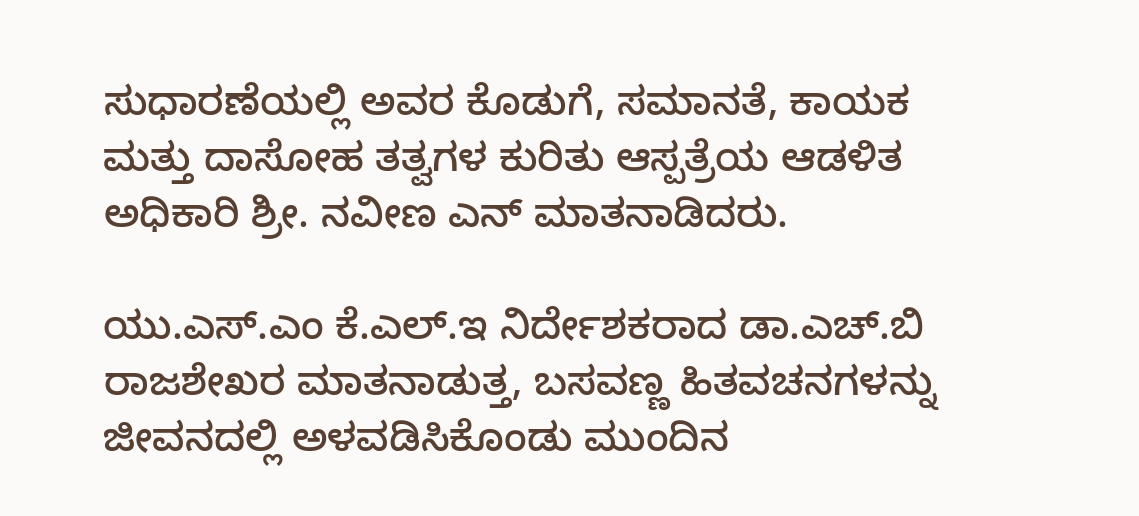ಸುಧಾರಣೆಯಲ್ಲಿ ಅವರ ಕೊಡುಗೆ, ಸಮಾನತೆ, ಕಾಯಕ ಮತ್ತು ದಾಸೋಹ ತತ್ವಗಳ ಕುರಿತು ಆಸ್ಪತ್ರೆಯ ಆಡಳಿತ ಅಧಿಕಾರಿ ಶ್ರೀ. ನವೀಣ ಎನ್ ಮಾತನಾಡಿದರು.

ಯು.ಎಸ್‌.ಎಂ ಕೆ.ಎಲ್‌.ಇ ನಿರ್ದೇಶಕರಾದ ಡಾ.ಎಚ್‌.ಬಿ ರಾಜಶೇಖರ ಮಾತನಾಡುತ್ತ, ಬಸವಣ್ಣ ಹಿತವಚನಗಳನ್ನು ಜೀವನದಲ್ಲಿ ಅಳವಡಿಸಿಕೊಂಡು ಮುಂದಿನ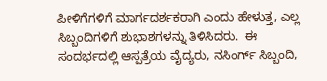ಪೀಳಿಗೆಗಳಿಗೆ ಮಾರ್ಗದರ್ಶಕರಾಗಿ ಎಂದು ಹೇಳುತ್ತ, ಎಲ್ಲ ಸಿಬ್ಬಂದಿಗಳಿಗೆ ಶುಭಾಶಗಳನ್ನು ತಿಳಿಸಿದರು.  ಈ ಸಂದರ್ಭದಲ್ಲಿ ಆಸ್ಪತ್ರೆಯ ವೈದ್ಯರು, ನಸಿಂರ್ಗ್ ಸಿಬ್ಬಂದಿ,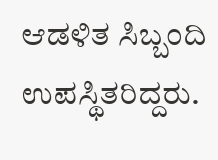ಆಡಳಿತ ಸಿಬ್ಬಂದಿ ಉಪಸ್ಥಿತರಿದ್ದರು.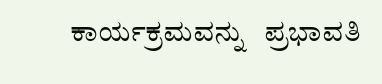ಕಾರ್ಯಕ್ರಮವನ್ನು   ಪ್ರಭಾವತಿ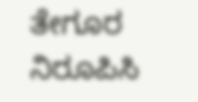ತೇಗೂರ ನಿರೂಪಿಸಿ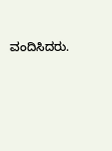ವಂದಿಸಿದರು.